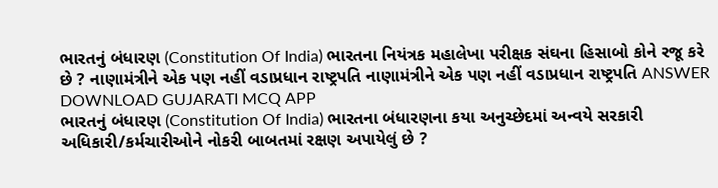ભારતનું બંધારણ (Constitution Of India) ભારતના નિયંત્રક મહાલેખા પરીક્ષક સંઘના હિસાબો કોને રજૂ કરે છે ? નાણામંત્રીને એક પણ નહીં વડાપ્રધાન રાષ્ટ્રપતિ નાણામંત્રીને એક પણ નહીં વડાપ્રધાન રાષ્ટ્રપતિ ANSWER DOWNLOAD GUJARATI MCQ APP
ભારતનું બંધારણ (Constitution Of India) ભારતના બંધારણના કયા અનુચ્છેદમાં અન્વયે સરકારી અધિકારી/કર્મચારીઓને નોકરી બાબતમાં રક્ષણ અપાયેલું છે ?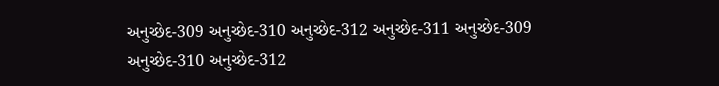અનુચ્છેદ-309 અનુચ્છેદ-310 અનુચ્છેદ-312 અનુચ્છેદ-311 અનુચ્છેદ-309 અનુચ્છેદ-310 અનુચ્છેદ-312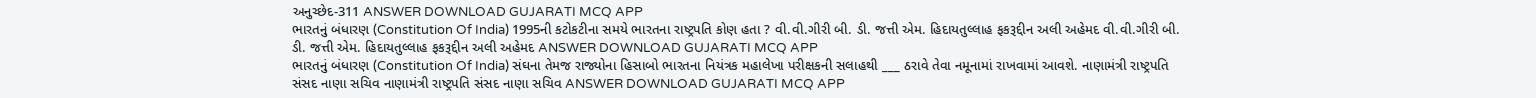અનુચ્છેદ-311 ANSWER DOWNLOAD GUJARATI MCQ APP
ભારતનું બંધારણ (Constitution Of India) 1995ની કટોકટીના સમયે ભારતના રાષ્ટ્રપતિ કોણ હતા ? વી.વી.ગીરી બી. ડી. જત્તી એમ. હિદાયતુલ્લાહ ફકરૂદ્દીન અલી અહેમદ વી.વી.ગીરી બી. ડી. જત્તી એમ. હિદાયતુલ્લાહ ફકરૂદ્દીન અલી અહેમદ ANSWER DOWNLOAD GUJARATI MCQ APP
ભારતનું બંધારણ (Constitution Of India) સંઘના તેમજ રાજ્યોના હિસાબો ભારતના નિયંત્રક મહાલેખા પરીક્ષકની સલાહથી ___ ઠરાવે તેવા નમૂનામાં રાખવામાં આવશે. નાણામંત્રી રાષ્ટ્રપતિ સંસદ નાણા સચિવ નાણામંત્રી રાષ્ટ્રપતિ સંસદ નાણા સચિવ ANSWER DOWNLOAD GUJARATI MCQ APP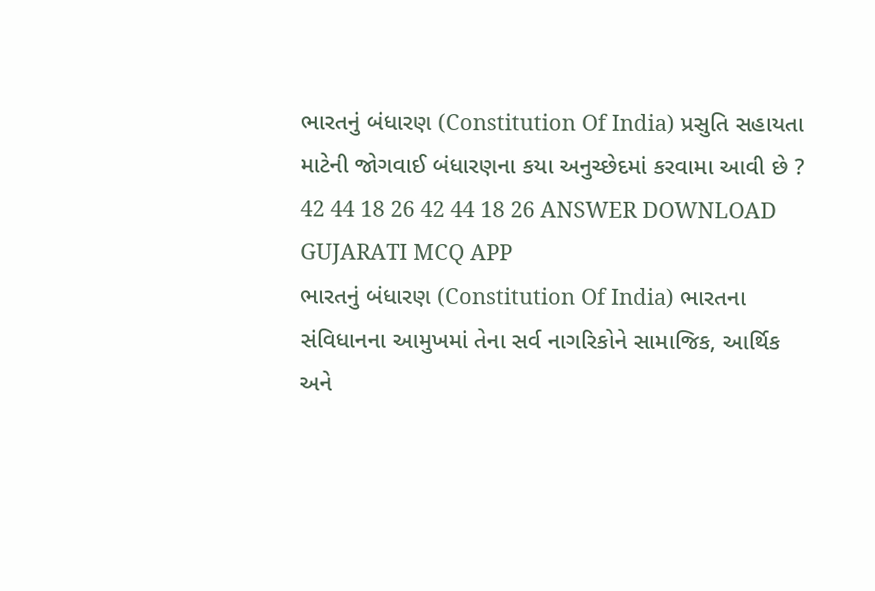ભારતનું બંધારણ (Constitution Of India) પ્રસુતિ સહાયતા માટેની જોગવાઈ બંધારણના કયા અનુચ્છેદમાં કરવામા આવી છે ? 42 44 18 26 42 44 18 26 ANSWER DOWNLOAD GUJARATI MCQ APP
ભારતનું બંધારણ (Constitution Of India) ભારતના સંવિધાનના આમુખમાં તેના સર્વ નાગરિકોને સામાજિક, આર્થિક અને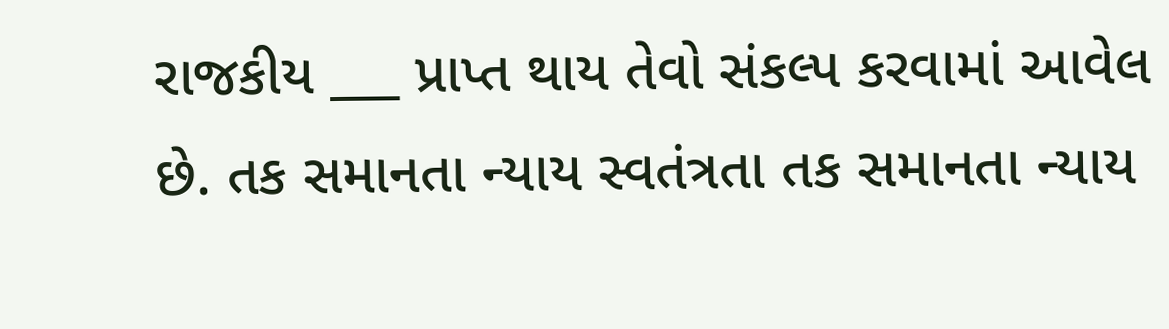રાજકીય ___ પ્રાપ્ત થાય તેવો સંકલ્પ કરવામાં આવેલ છે. તક સમાનતા ન્યાય સ્વતંત્રતા તક સમાનતા ન્યાય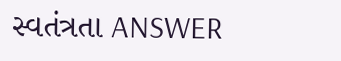સ્વતંત્રતા ANSWER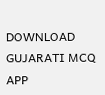DOWNLOAD GUJARATI MCQ APP